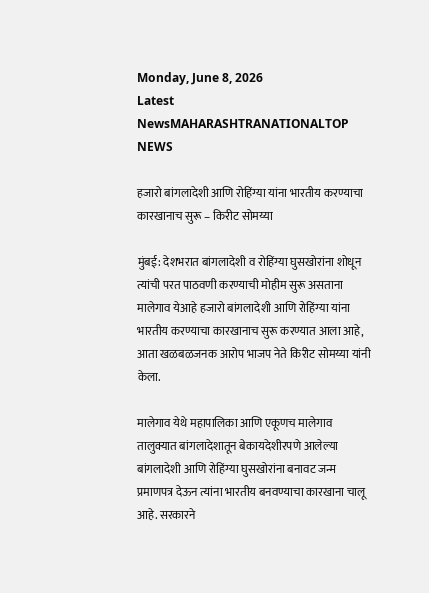Monday, June 8, 2026
Latest NewsMAHARASHTRANATIONALTOP NEWS

हजारो बांगलादेशी आणि रोहिंग्या यांना भारतीय करण्याचा कारखानाच सुरू – किरीट सोमय्या

मुंबई: देशभरात बांगलादेशी व रोहिंग्या घुसखोरांना शोधून त्यांची परत पाठवणी करण्याची मोहीम सुरू असताना मालेगाव येआहे हजारो बांगलादेशी आणि रोहिंग्या यांना भारतीय करण्याचा कारखानाच सुरू करण्यात आला आहे, आता खळबळजनक आरोप भाजप नेते किरीट सोमय्या यांनी केला.

मालेगाव येथे महापालिका आणि एकूणच मालेगाव तालुक्यात बांगलादेशातून बेकायदेशीरपणे आलेल्या बांगलादेशी आणि रोहिंग्या घुसखोरांना बनावट जन्म प्रमाणपत्र देऊन त्यांना भारतीय बनवण्याचा कारखाना चालू आहे. सरकारने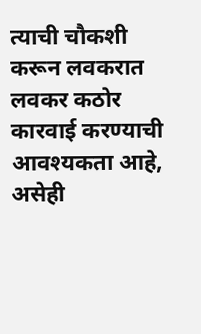त्याची चौकशी करून लवकरात लवकर कठोर कारवाई करण्याची आवश्यकता आहे, असेही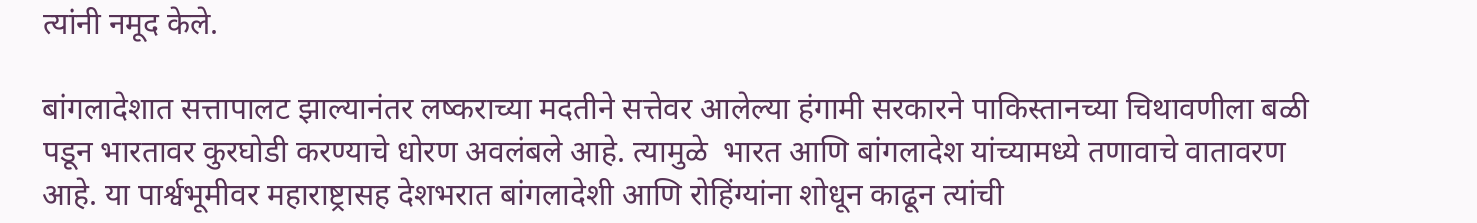त्यांनी नमूद केले.

बांगलादेशात सत्तापालट झाल्यानंतर लष्कराच्या मदतीने सत्तेवर आलेल्या हंगामी सरकारने पाकिस्तानच्या चिथावणीला बळी पडून भारतावर कुरघोडी करण्याचे धोरण अवलंबले आहे. त्यामुळे  भारत आणि बांगलादेश यांच्यामध्ये तणावाचे वातावरण आहे. या पार्श्वभूमीवर महाराष्ट्रासह देशभरात बांगलादेशी आणि रोहिंग्यांना शोधून काढून त्यांची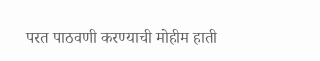परत पाठवणी करण्याची मोहीम हाती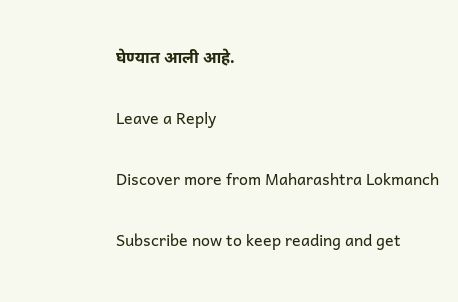घेण्यात आली आहे.

Leave a Reply

Discover more from Maharashtra Lokmanch

Subscribe now to keep reading and get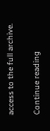access to the full archive.

Continue reading